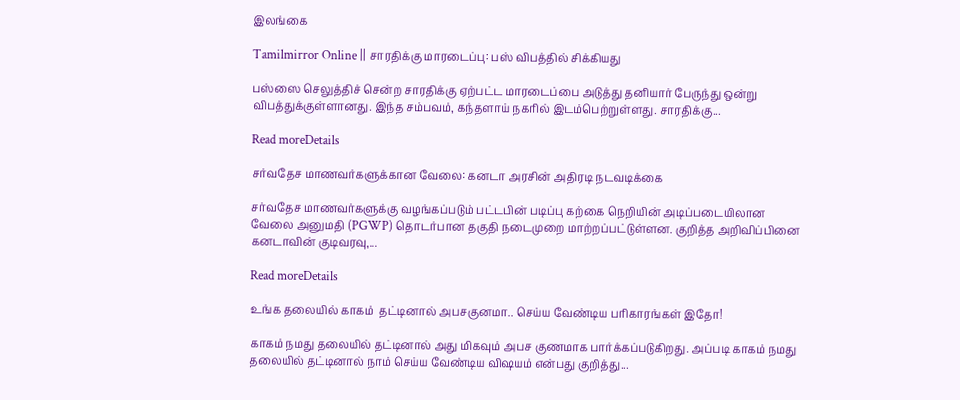இலங்கை

Tamilmirror Online || சாரதிக்கு மாரடைப்பு: பஸ் விபத்தில் சிக்கியது

பஸ்ஸை செலுத்திச் சென்ற சாரதிக்கு ஏற்பட்ட மாரடைப்பை அடுத்து தனியார் பேருந்து ஒன்று விபத்துக்குள்ளானது. இந்த சம்பவம், கந்தளாய் நகரில் இடம்பெற்றுள்ளது. சாரதிக்கு...

Read moreDetails

சர்வதேச மாணவர்களுக்கான வேலை: கனடா அரசின் அதிரடி நடவடிக்கை

சர்வதேச மாணவர்களுக்கு வழங்கப்படும் பட்டபின் படிப்பு கற்கை நெறியின் அடிப்படையிலான வேலை அனுமதி (PGWP) தொடர்பான தகுதி நடைமுறை மாற்றப்பட்டுள்ளன. குறித்த அறிவிப்பினை கனடாவின் குடிவரவு,...

Read moreDetails

உங்க தலையில் காகம்  தட்டினால் அபசகுனமா.. செய்ய வேண்டிய பரிகாரங்கள் இதோ!

காகம் நமது தலையில் தட்டினால் அது மிகவும் அபச குணமாக பார்க்கப்படுகிறது. அப்படி காகம் நமது தலையில் தட்டினால் நாம் செய்ய வேண்டிய விஷயம் என்பது குறித்து...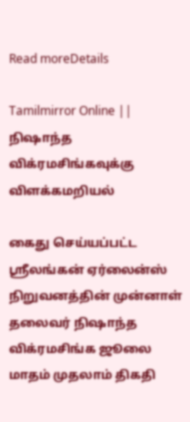Read moreDetails

Tamilmirror Online || நிஷாந்த விக்ரமசிங்கவுக்கு விளக்கமறியல்

கைது செய்யப்பட்ட ஸ்ரீலங்கன் ஏர்லைன்ஸ் நிறுவனத்தின் முன்னாள் தலைவர் நிஷாந்த விக்ரமசிங்க ஜூலை மாதம் முதலாம் திகதி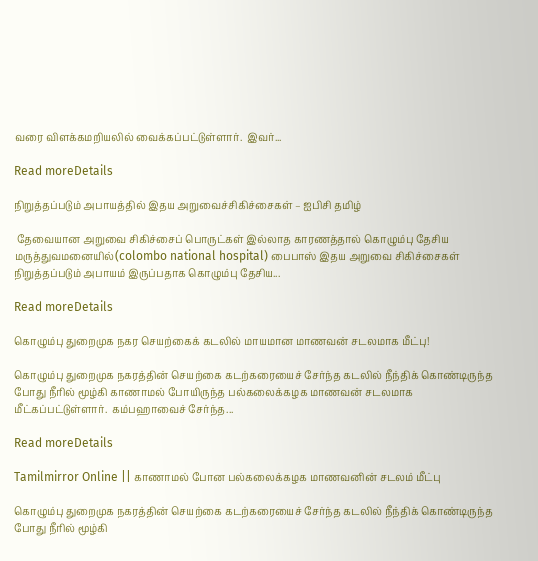வரை விளக்கமறியலில் வைக்கப்பட்டுள்ளார்.  இவர்...

Read moreDetails

நிறுத்தப்படும் அபாயத்தில் இதய அறுவைச்சிகிச்சைகள் – ஐபிசி தமிழ்

 தேவையான அறுவை சிகிச்சைப் பொருட்கள் இல்லாத காரணத்தால் கொழும்பு தேசிய மருத்துவமனையில்(colombo national hospital) பைபாஸ் இதய அறுவை சிகிச்சைகள் நிறுத்தப்படும் அபாயம் இருப்பதாக கொழும்பு தேசிய...

Read moreDetails

கொழும்பு துறைமுக நகர செயற்கைக் கடலில் மாயமான மாணவன் சடலமாக மீட்பு!

கொழும்பு துறைமுக நகரத்தின் செயற்கை கடற்கரையைச் சேர்ந்த கடலில் நீந்திக் கொண்டிருந்த போது நீரில் மூழ்கி காணாமல் போயிருந்த பல்கலைக்கழக மாணவன் சடலமாக மீட்கப்பட்டுள்ளார்.  கம்பஹாவைச் சேர்ந்த...

Read moreDetails

Tamilmirror Online || காணாமல் போன பல்கலைக்கழக மாணவனின் சடலம் மீட்பு

கொழும்பு துறைமுக நகரத்தின் செயற்கை கடற்கரையைச் சேர்ந்த கடலில் நீந்திக் கொண்டிருந்த போது நீரில் மூழ்கி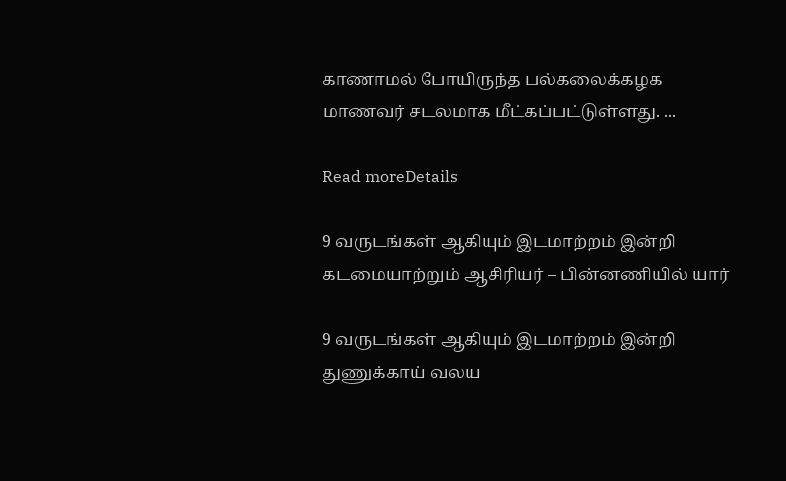காணாமல் போயிருந்த பல்கலைக்கழக மாணவர் சடலமாக மீட்கப்பட்டுள்ளது. ...

Read moreDetails

9 வருடங்கள் ஆகியும் இடமாற்றம் இன்றி கடமையாற்றும் ஆசிரியர் – பின்னணியில் யார்

9 வருடங்கள் ஆகியும் இடமாற்றம் இன்றி துணுக்காய் வலய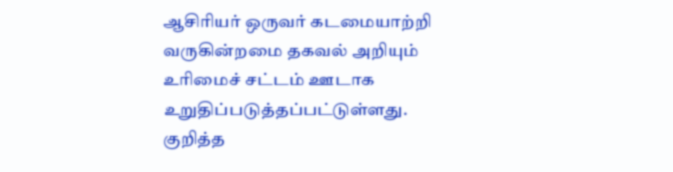ஆசிரியர் ஒருவர் கடமையாற்றி வருகின்றமை தகவல் அறியும் உரிமைச் சட்டம் ஊடாக உறுதிப்படுத்தப்பட்டுள்ளது. குறித்த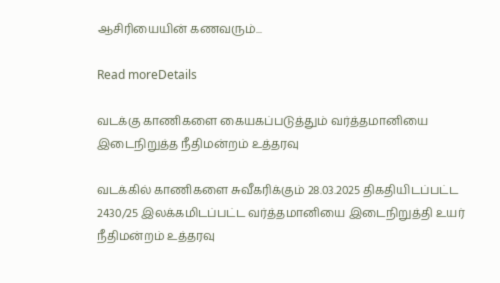ஆசிரியையின் கணவரும்...

Read moreDetails

வடக்கு காணிகளை கையகப்படுத்தும் வர்த்தமானியை இடைநிறுத்த நீதிமன்றம் உத்தரவு

வடக்கில் காணிகளை சுவீகரிக்கும் 28.03.2025 திகதியிடப்பட்ட 2430/25 இலக்கமிடப்பட்ட வர்த்தமானியை இடைநிறுத்தி உயர் நீதிமன்றம் உத்தரவு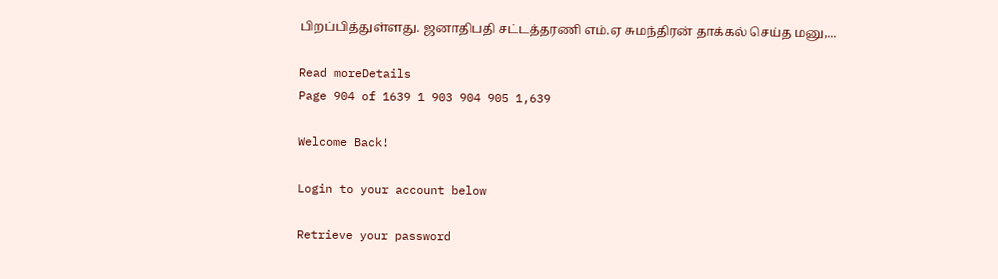பிறப்பித்துள்ளது. ஜனாதிபதி சட்டத்தரணி எம்.ஏ சுமந்திரன் தாக்கல் செய்த மனு,...

Read moreDetails
Page 904 of 1639 1 903 904 905 1,639

Welcome Back!

Login to your account below

Retrieve your password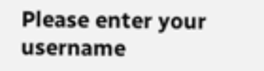Please enter your username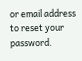or email address to reset your password.